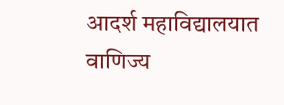आदर्श महाविद्यालयात वाणिज्य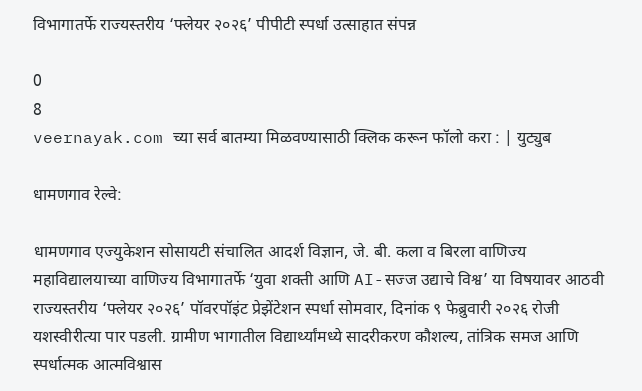विभागातर्फे राज्यस्तरीय ‘फ्लेयर २०२६’ पीपीटी स्पर्धा उत्साहात संपन्न

0
8
veernayak.com च्या सर्व बातम्या मिळवण्यासाठी क्लिक करून फॉलो करा : | युट्युब

धामणगाव रेल्वे:

धामणगाव एज्युकेशन सोसायटी संचालित आदर्श विज्ञान, जे. बी. कला व बिरला वाणिज्य महाविद्यालयाच्या वाणिज्य विभागातर्फे ‘युवा शक्ती आणि AI-सज्ज उद्याचे विश्व’ या विषयावर आठवी राज्यस्तरीय ‘फ्लेयर २०२६’ पॉवरपॉइंट प्रेझेंटेशन स्पर्धा सोमवार, दिनांक ९ फेब्रुवारी २०२६ रोजी यशस्वीरीत्या पार पडली. ग्रामीण भागातील विद्यार्थ्यांमध्ये सादरीकरण कौशल्य, तांत्रिक समज आणि स्पर्धात्मक आत्मविश्वास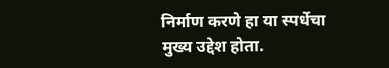निर्माण करणे हा या स्पर्धेचा मुख्य उद्देश होता.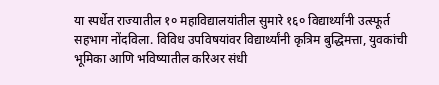या स्पर्धेत राज्यातील १० महाविद्यालयांतील सुमारे १६० विद्यार्थ्यांनी उत्स्फूर्त सहभाग नोंदविला. विविध उपविषयांवर विद्यार्थ्यांनी कृत्रिम बुद्धिमत्ता, युवकांची भूमिका आणि भविष्यातील करिअर संधी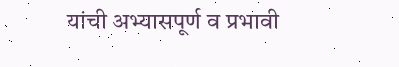यांची अभ्यासपूर्ण व प्रभावी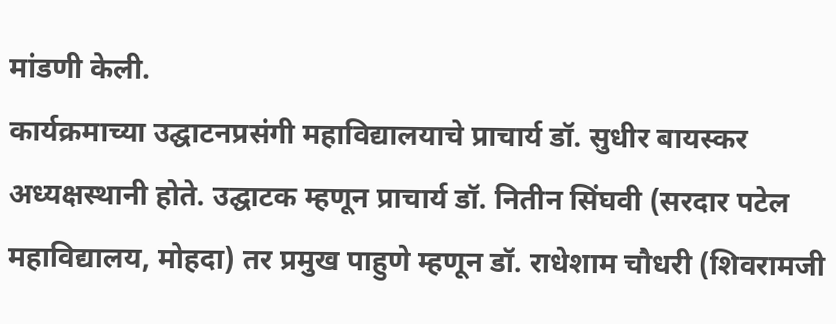मांडणी केली.
कार्यक्रमाच्या उद्घाटनप्रसंगी महाविद्यालयाचे प्राचार्य डॉ. सुधीर बायस्कर अध्यक्षस्थानी होते. उद्घाटक म्हणून प्राचार्य डॉ. नितीन सिंघवी (सरदार पटेल महाविद्यालय, मोहदा) तर प्रमुख पाहुणे म्हणून डॉ. राधेशाम चौधरी (शिवरामजी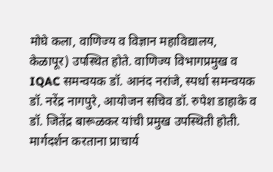मोघे कला, वाणिज्य व विज्ञान महाविद्यालय, केळापूर) उपस्थित होते. वाणिज्य विभागप्रमुख व IQAC समन्वयक डॉ. आनंद नरांजे, स्पर्धा समन्वयक डॉ. नरेंद्र नागपुरे, आयोजन सचिव डॉ. रुपेश डाहाके व डॉ. जितेंद्र बारूळकर यांची प्रमुख उपस्थिती होती.
मार्गदर्शन करताना प्राचार्य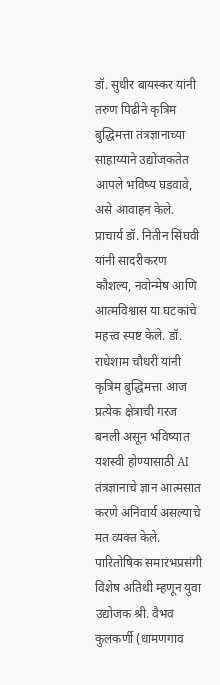डॉ. सुधीर बायस्कर यांनी तरुण पिढीने कृत्रिम बुद्धिमत्ता तंत्रज्ञानाच्या साहाय्याने उद्योजकतेत आपले भविष्य घडवावे, असे आवाहन केले. प्राचार्य डॉ. नितीन सिंघवी यांनी सादरीकरण कौशल्य, नवोन्मेष आणि आत्मविश्वास या घटकांचे महत्त्व स्पष्ट केले. डॉ. राधेशाम चौधरी यांनी कृत्रिम बुद्धिमत्ता आज प्रत्येक क्षेत्राची गरज बनली असून भविष्यात यशस्वी होण्यासाठी AI तंत्रज्ञानाचे ज्ञान आत्मसात करणे अनिवार्य असल्याचे मत व्यक्त केले. पारितोषिक समारंभप्रसंगी विशेष अतिथी म्हणून युवा उद्योजक श्री. वैभव कुलकर्णी (धामणगाव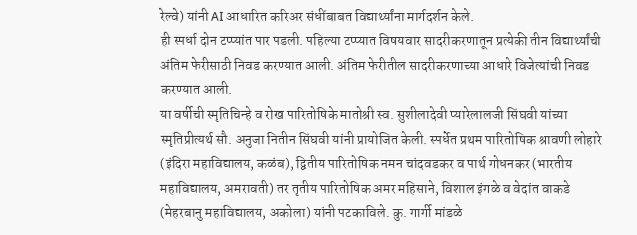रेल्वे) यांनी AI आधारित करिअर संधींबाबत विद्यार्थ्यांना मार्गदर्शन केले.
ही स्पर्धा दोन टप्प्यांत पार पडली. पहिल्या टप्प्यात विषयवार सादरीकरणातून प्रत्येकी तीन विद्यार्थ्यांची अंतिम फेरीसाठी निवड करण्यात आली. अंतिम फेरीतील सादरीकरणाच्या आधारे विजेत्यांची निवड करण्यात आली.
या वर्षीची स्मृतिचिन्हे व रोख पारितोषिके मातोश्री स्व. सुशीलादेवी प्यारेलालजी सिंघवी यांच्या स्मृतिप्रीत्यर्थ सौ. अनुजा नितीन सिंघवी यांनी प्रायोजित केली. स्पर्धेत प्रथम पारितोषिक श्रावणी लोहारे (इंदिरा महाविद्यालय, कळंब), द्वितीय पारितोषिक नमन चांदवडकर व पार्थ गोधनकर (भारतीय महाविद्यालय, अमरावती) तर तृतीय पारितोषिक अमर महिसाने, विशाल इंगळे व वेदांत वाकडे (मेहरबानु महाविद्यालय, अकोला) यांनी पटकाविले. कु. गार्गी मांडळे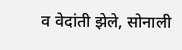व वेदांती झेले, सोनाली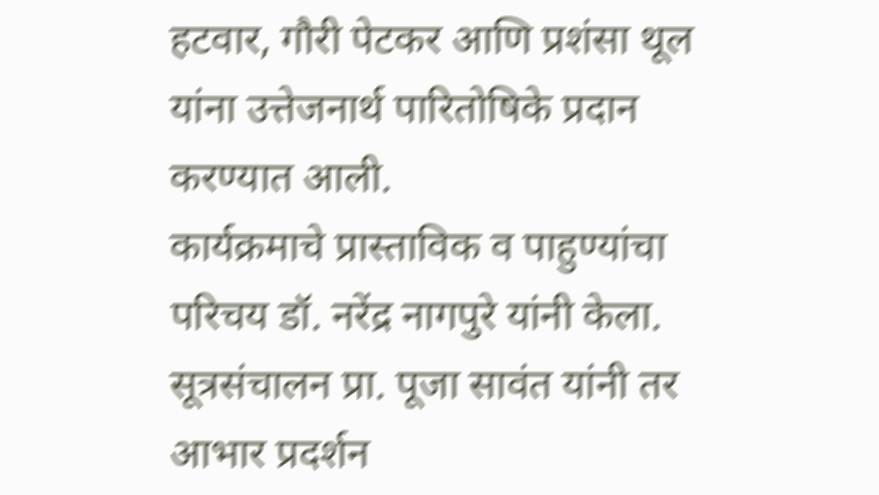हटवार, गौरी पेटकर आणि प्रशंसा थूल यांना उत्तेजनार्थ पारितोषिके प्रदान करण्यात आली.
कार्यक्रमाचे प्रास्ताविक व पाहुण्यांचा परिचय डॉ. नरेंद्र नागपुरे यांनी केला. सूत्रसंचालन प्रा. पूजा सावंत यांनी तर आभार प्रदर्शन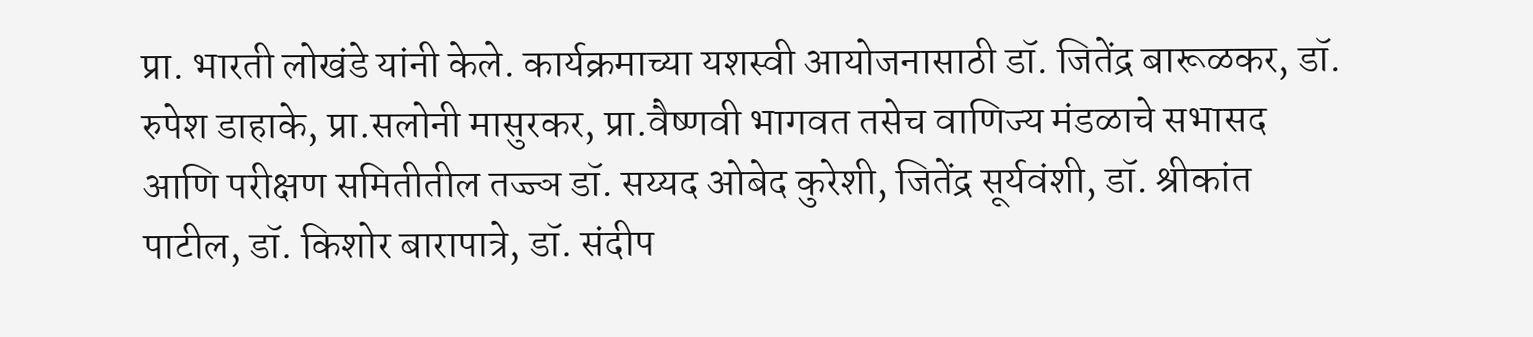प्रा. भारती लोखंडे यांनी केले. कार्यक्रमाच्या यशस्वी आयोजनासाठी डॉ. जितेंद्र बारूळकर, डॉ. रुपेश डाहाके, प्रा.सलोनी मासुरकर, प्रा.वैष्णवी भागवत तसेच वाणिज्य मंडळाचे सभासद आणि परीक्षण समितीतील तज्ज्ञ डॉ. सय्यद ओबेद कुरेशी, जितेंद्र सूर्यवंशी, डॉ. श्रीकांत पाटील, डॉ. किशोर बारापात्रे, डॉ. संदीप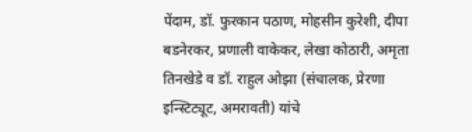पेंदाम, डॉ. फुरकान पठाण, मोहसीन कुरेशी, दीपा बडनेरकर, प्रणाली वाकेकर, लेखा कोठारी, अमृता तिनखेडे व डॉ. राहुल ओझा (संचालक, प्रेरणा इन्स्टिट्यूट, अमरावती) यांचे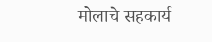मोलाचे सहकार्य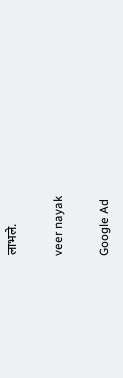लाभले.

veer nayak

Google Ad